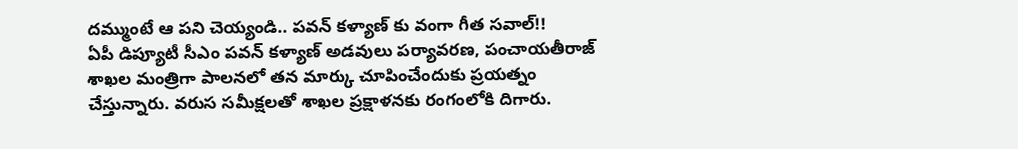దమ్ముంటే ఆ పని చెయ్యండి.. పవన్ కళ్యాణ్ కు వంగా గీత సవాల్!!
ఏపీ డిప్యూటీ సీఎం పవన్ కళ్యాణ్ అడవులు పర్యావరణ, పంచాయతీరాజ్ శాఖల మంత్రిగా పాలనలో తన మార్కు చూపించేందుకు ప్రయత్నం చేస్తున్నారు. వరుస సమీక్షలతో శాఖల ప్రక్షాళనకు రంగంలోకి దిగారు.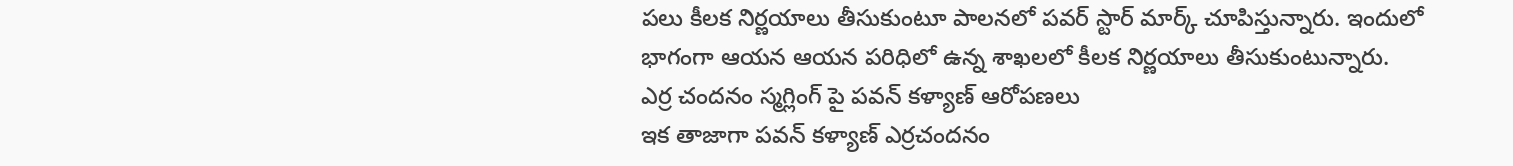పలు కీలక నిర్ణయాలు తీసుకుంటూ పాలనలో పవర్ స్టార్ మార్క్ చూపిస్తున్నారు. ఇందులో భాగంగా ఆయన ఆయన పరిధిలో ఉన్న శాఖలలో కీలక నిర్ణయాలు తీసుకుంటున్నారు.
ఎర్ర చందనం స్మగ్లింగ్ పై పవన్ కళ్యాణ్ ఆరోపణలు
ఇక తాజాగా పవన్ కళ్యాణ్ ఎర్రచందనం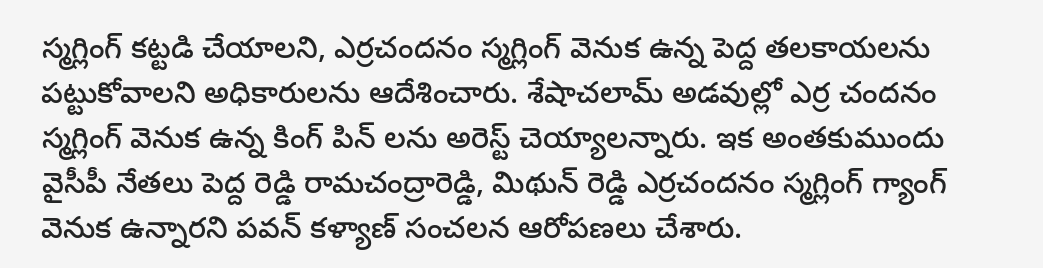స్మగ్లింగ్ కట్టడి చేయాలని, ఎర్రచందనం స్మగ్లింగ్ వెనుక ఉన్న పెద్ద తలకాయలను పట్టుకోవాలని అధికారులను ఆదేశించారు. శేషాచలామ్ అడవుల్లో ఎర్ర చందనం స్మగ్లింగ్ వెనుక ఉన్న కింగ్ పిన్ లను అరెస్ట్ చెయ్యాలన్నారు. ఇక అంతకుముందు వైసీపీ నేతలు పెద్ద రెడ్డి రామచంద్రారెడ్డి, మిథున్ రెడ్డి ఎర్రచందనం స్మగ్లింగ్ గ్యాంగ్ వెనుక ఉన్నారని పవన్ కళ్యాణ్ సంచలన ఆరోపణలు చేశారు.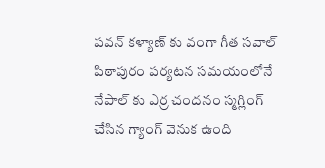పవన్ కళ్యాణ్ కు వంగా గీత సవాల్
పిఠాపురం పర్యటన సమయంలోనే నేపాల్ కు ఎర్ర చందనం స్మగ్లింగ్ చేసిన గ్యాంగ్ వెనుక ఉంది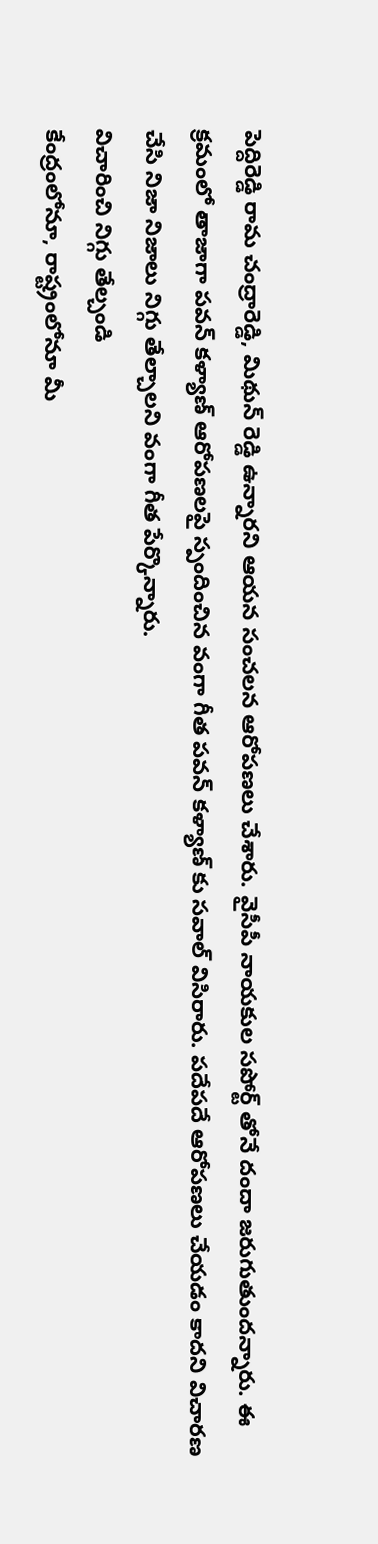పెద్దిరెడ్డి రామ చంద్రారెడ్డి, మిథున్ రెడ్డి ఉన్నారని ఆయన సంచలన ఆరోపణలు చేశారు. వైసీపీ నాయకుల సపోర్ట్ తోనే దందా జరుగుతుందన్నారు. ఈ క్రమంలో తాజాగా పవన్ కళ్యాణ్ ఆరోపణలపై స్పందించిన వంగా గీత పవన్ కళ్యాణ్ కు సవాల్ విసిరారు. పదేపదే ఆరోపణలు చేయడం కాదని విచారణ చేసి నిజా నిజాలు నిగ్గు తేల్చాలని వంగా గీత పేర్కొన్నారు.
విచారించి నిగ్గు తేల్చండి
కేంద్రంలోనూ, రాష్ట్రంలోనూ మీ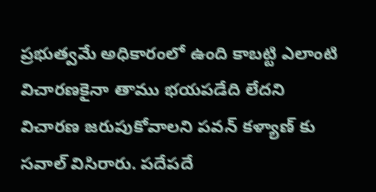ప్రభుత్వమే అధికారంలో ఉంది కాబట్టి ఎలాంటి విచారణకైనా తాము భయపడేది లేదని విచారణ జరుపుకోవాలని పవన్ కళ్యాణ్ కు సవాల్ విసిరారు. పదేపదే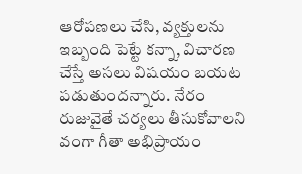ఆరోపణలు చేసి, వ్యక్తులను ఇబ్బంది పెట్టే కన్నా, విచారణ చేస్తే అసలు విషయం బయట పడుతుందన్నారు. నేరం రుజువైతే చర్యలు తీసుకోవాలని వంగా గీతా అభిప్రాయం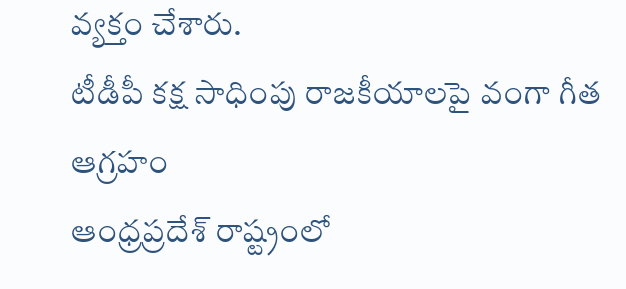వ్యక్తం చేశారు.
టీడీపీ కక్ష సాధింపు రాజకీయాలపై వంగా గీత ఆగ్రహం
ఆంధ్రప్రదేశ్ రాష్ట్రంలో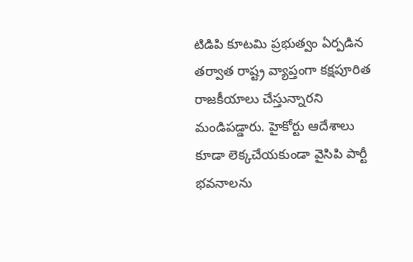టిడిపి కూటమి ప్రభుత్వం ఏర్పడిన తర్వాత రాష్ట్ర వ్యాప్తంగా కక్షపూరిత రాజకీయాలు చేస్తున్నారని మండిపడ్డారు. హైకోర్టు ఆదేశాలు కూడా లెక్కచేయకుండా వైసిపి పార్టీ భవనాలను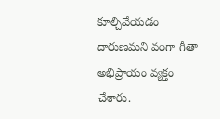కూల్చివేయడం దారుణమని వంగా గీతా అభిప్రాయం వ్యక్తం చేశారు.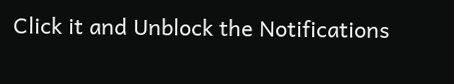Click it and Unblock the Notifications